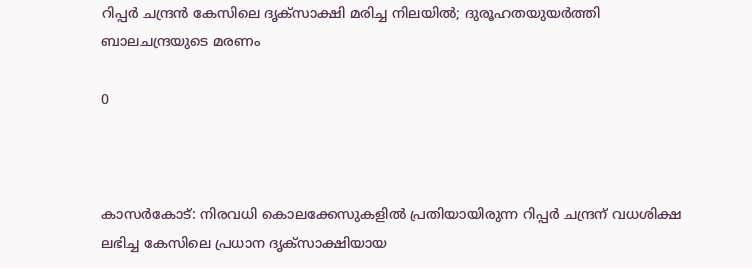റിപ്പർ ചന്ദ്രൻ കേസിലെ ദൃക്സാക്ഷി മരിച്ച നിലയിൽ; ദുരൂഹതയുയർത്തി ബാലചന്ദ്രയുടെ മരണം

0



കാസർകോട്: നിരവധി കൊലക്കേസുകളിൽ പ്രതിയായിരുന്ന റിപ്പർ ചന്ദ്രന് വധശിക്ഷ ലഭിച്ച കേസിലെ പ്രധാന ദൃക്സാക്ഷിയായ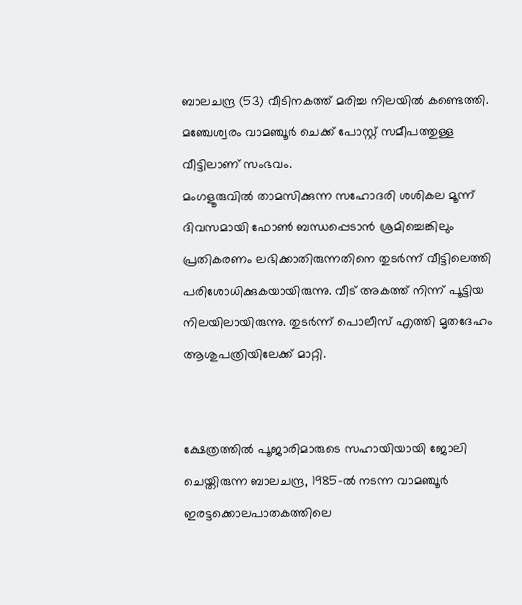ബാലചന്ദ്ര (53) വീടിനകത്ത് മരിച്ച നിലയിൽ കണ്ടെത്തി. മഞ്ചേശ്വരം വാമഞ്ചൂർ ചെക്ക് പോസ്റ്റ് സമീപത്തുള്ള വീട്ടിലാണ് സംഭവം.
മംഗളൂരുവിൽ താമസിക്കുന്ന സഹോദരി ശശികല മൂന്ന് ദിവസമായി ഫോൺ ബന്ധപ്പെടാൻ ശ്രമിച്ചെങ്കിലും പ്രതികരണം ലഭിക്കാതിരുന്നതിനെ തുടർന്ന് വീട്ടിലെത്തി പരിശോധിക്കുകയായിരുന്നു. വീട് അകത്ത് നിന്ന് പൂട്ടിയ നിലയിലായിരുന്നു. തുടർന്ന് പൊലീസ് എത്തി മൃതദേഹം ആശുപത്രിയിലേക്ക് മാറ്റി.


ക്ഷേത്രത്തിൽ പൂജാരിമാരുടെ സഹായിയായി ജോലി ചെയ്തിരുന്ന ബാലചന്ദ്ര, 1985-ൽ നടന്ന വാമഞ്ചൂർ ഇരട്ടക്കൊലപാതകത്തിലെ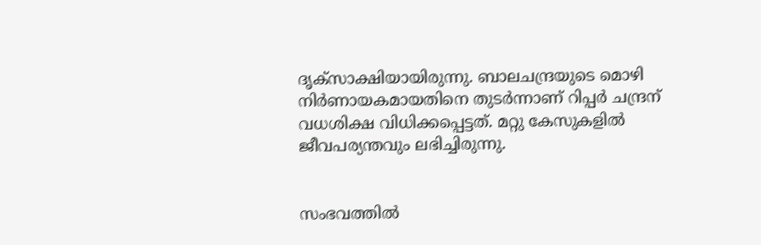ദൃക്സാക്ഷിയായിരുന്നു. ബാലചന്ദ്രയുടെ മൊഴി നിർണായകമായതിനെ തുടർന്നാണ് റിപ്പർ ചന്ദ്രന് വധശിക്ഷ വിധിക്കപ്പെട്ടത്. മറ്റു കേസുകളിൽ ജീവപര്യന്തവും ലഭിച്ചിരുന്നു.


സംഭവത്തിൽ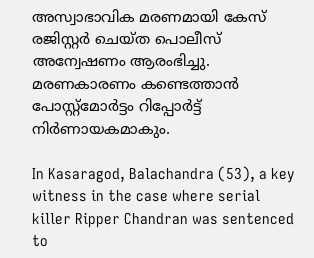അസ്വാഭാവിക മരണമായി കേസ് രജിസ്റ്റർ ചെയ്ത പൊലീസ് അന്വേഷണം ആരംഭിച്ചു. മരണകാരണം കണ്ടെത്താൻ പോസ്റ്റ്മോർട്ടം റിപ്പോർട്ട് നിർണായകമാകും.

In Kasaragod, Balachandra (53), a key witness in the case where serial killer Ripper Chandran was sentenced to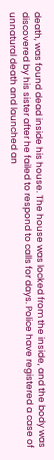death, was found dead inside his house. The house was locked from the inside, and the body was discovered by his sister after he failed to respond to calls for days. Police have registered a case of unnatural death and launched an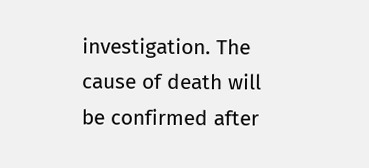investigation. The cause of death will be confirmed after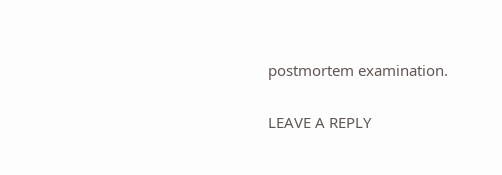postmortem examination.

LEAVE A REPLY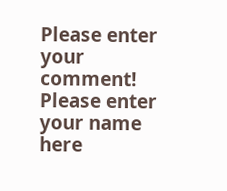Please enter your comment!
Please enter your name here